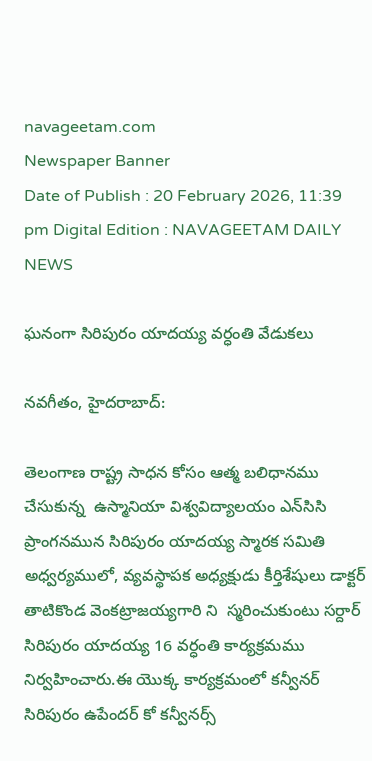navageetam.com
Newspaper Banner
Date of Publish : 20 February 2026, 11:39 pm Digital Edition : NAVAGEETAM DAILY NEWS

ఘనంగా సిరిపురం యాదయ్య వర్ధంతి వేడుకలు

నవగీతం, హైదరాబాద్:

తెలంగాణ రాష్ట్ర సాధన కోసం ఆత్మ బలిధానము చేసుకున్న  ఉస్మానియా విశ్వవిద్యాలయం ఎన్‌సిసి ప్రాంగనమున సిరిపురం యాదయ్య స్మారక సమితి అధ్వర్యములో, వ్యవస్థాపక అధ్యక్షుడు కీర్తిశేషులు డాక్టర్ తాటికొండ వెంకట్రాజయ్యగారి ని  స్మరించుకుంటు సర్దార్ సిరిపురం యాదయ్య 16 వర్ధంతి కార్యక్రమము నిర్వహించారు.ఈ యొక్క కార్యక్రమంలో కన్వీనర్ సిరిపురం ఉపేందర్ కో కన్వీనర్స్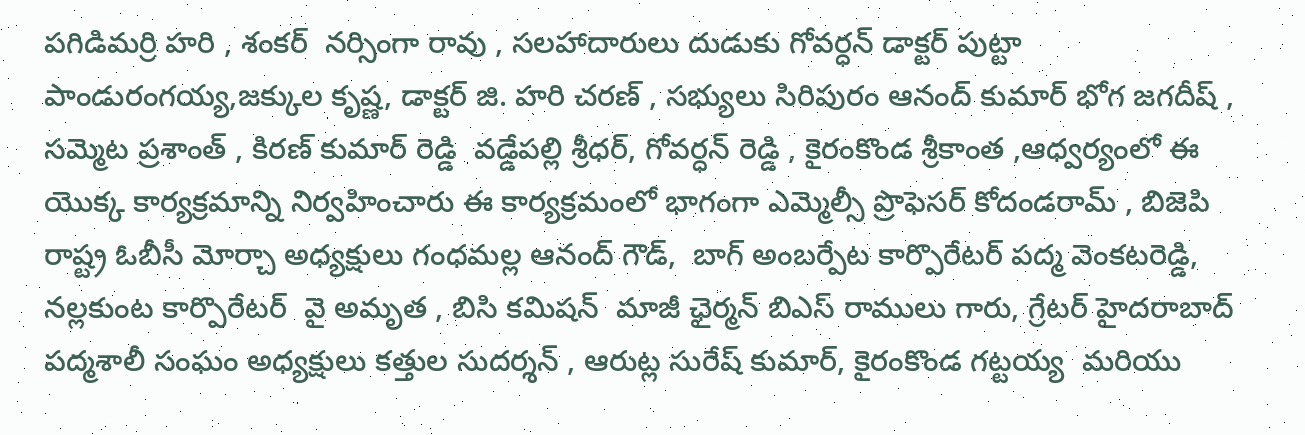పగిడిమర్రి హరి , శంకర్  నర్సింగా రావు , సలహాదారులు దుడుకు గోవర్ధన్ డాక్టర్ పుట్టా పాండురంగయ్య,జక్కుల కృష్ణ, డాక్టర్ జి. హరి చరణ్ , సభ్యులు సిరిపురం ఆనంద్ కుమార్ భోగ జగదీష్ , సమ్మెట ప్రశాంత్ , కిరణ్ కుమార్ రెడ్డి  వడ్డేపల్లి శ్రీధర్, గోవర్ధన్ రెడ్డి , కైరంకొండ శ్రీకాంత ,ఆధ్వర్యంలో ఈ యొక్క కార్యక్రమాన్ని నిర్వహించారు ఈ కార్యక్రమంలో భాగంగా ఎమ్మెల్సీ ప్రొఫెసర్ కోదండరామ్ , బిజెపి రాష్ట్ర ఓబీసీ మోర్చా అధ్యక్షులు గంధమల్ల ఆనంద్ గౌడ్,  బాగ్ అంబర్పేట కార్పొరేటర్ పద్మ వెంకటరెడ్డి, నల్లకుంట కార్పొరేటర్  వై అమృత , బిసి కమిషన్  మాజీ ఛైర్మన్ బిఎస్ రాములు గారు, గ్రేటర్ హైదరాబాద్ పద్మశాలీ సంఘం అధ్యక్షులు కత్తుల సుదర్శన్ , ఆరుట్ల సురేష్ కుమార్, కైరంకొండ గట్టయ్య  మరియు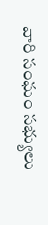వారి సంఘం సభ్యులు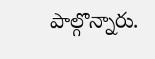పాల్గొన్నారు.